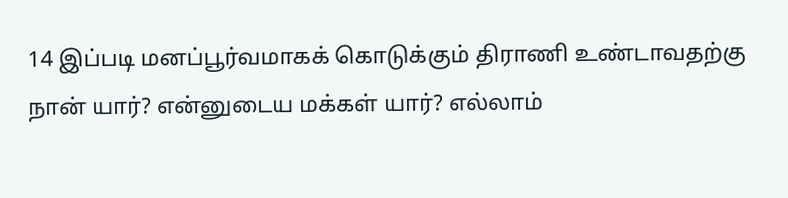14 இப்படி மனப்பூர்வமாகக் கொடுக்கும் திராணி உண்டாவதற்கு நான் யார்? என்னுடைய மக்கள் யார்? எல்லாம்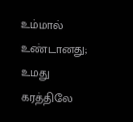உம்மால் உண்டானது; உமது கரத்திலே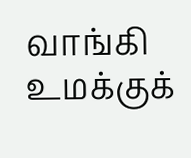வாங்கி உமக்குக்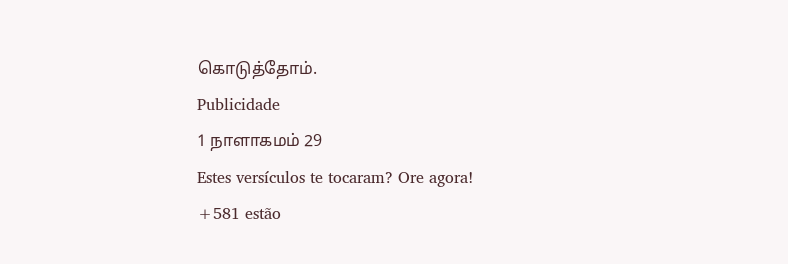கொடுத்தோம்.
Publicidade
1 நாளாகமம் 29
Estes versículos te tocaram? Ore agora!
+581 estão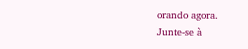orando agora.
Junte-se à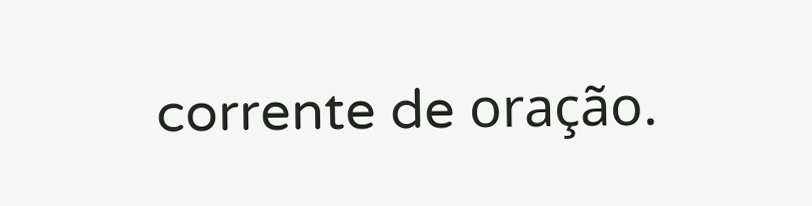corrente de oração.